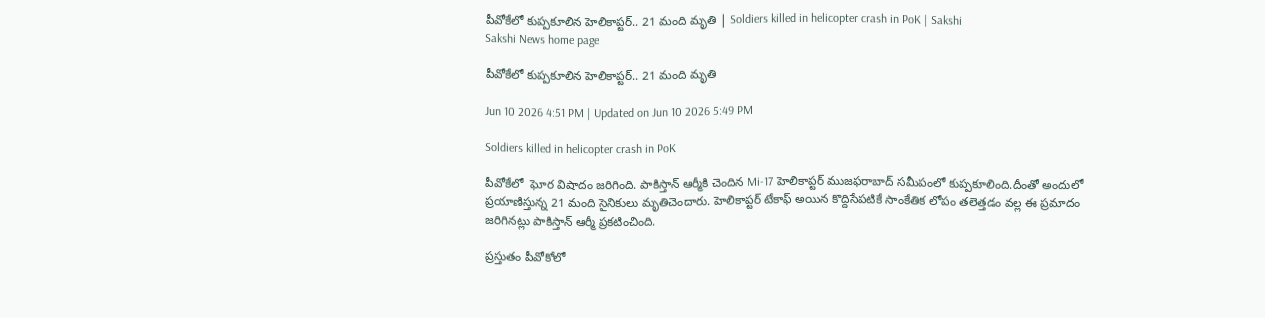పీవోకేలో కుప్పకూలిన హెలికాప్టర్‌.. 21 మంది మృతి | Soldiers killed in helicopter crash in PoK | Sakshi
Sakshi News home page

పీవోకేలో కుప్పకూలిన హెలికాప్టర్‌.. 21 మంది మృతి

Jun 10 2026 4:51 PM | Updated on Jun 10 2026 5:49 PM

Soldiers killed in helicopter crash in PoK

పీవోకేలో  ఘోర విషాదం జరిగింది. పాకిస్తాన్ ఆర్మీకి చెందిన Mi-17 హెలికాప్టర్ ముజఫరాబాద్ సమీపంలో కుప్పకూలింది.దీంతో అందులో ప్రయాణిస్తున్న 21 మంది సైనికులు మృతిచెందారు. హెలికాప్టర్ టేకాఫ్ అయిన కొద్దిసేపటికే సాంకేతిక లోపం తలెత్తడం వల్ల ఈ ప్రమాదం జరిగినట్లు పాకిస్తాన్ ఆర్మీ ప్రకటించింది.

ప్రస్తుతం పీవోకోలో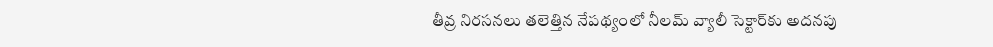తీవ్ర నిరసనలు తలెత్తిన నేపథ్యంలో నీలమ్ వ్యాలీ సెక్టార్‌కు అదనపు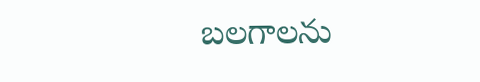బలగాలను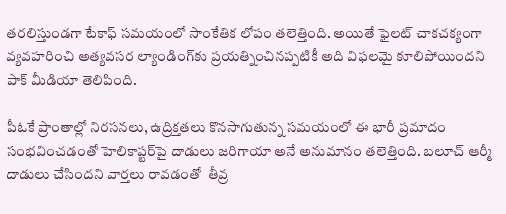తరలిస్తుండగా టేకాఫ్ సమయంలో సాంకేతిక లోపం తలెత్తింది. అయితే ఫైలట్ చాకచక్యంగా వ్యవహరించి అత్యవసర ల్యాండింగ్‌కు ప్రయత్నించినప్పటికీ అది విఫలమై కూలిపోయిందని పాక్ మీడియా తెలిపింది.

పీఓకే ప్రాంతాల్లో నిరసనలు, ఉద్రిక్తతలు కొనసాగుతున్న సమయంలో ఈ భారీ ప్రమాదం సంభవించడంతో హెలికాప్టర్‌పై దాడులు జరిగాయా అనే అనుమానం తలెత్తింది. బలూచ్ ఆర్మీ దాడులు చేసిందని వార్తలు రావడంతో  తీవ్ర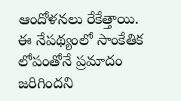ఆందోళనలు రేకేత్తాయి. ఈ నేపథ్యంలో సాంకేతిక లోపంతోనే ప్రమాదం జరిగిందని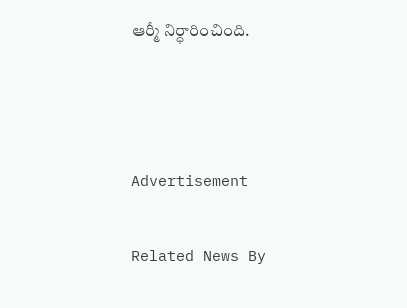ఆర్మీ నిర్ధారించింది.



Advertisement

Related News By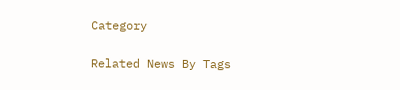Category

Related News By Tags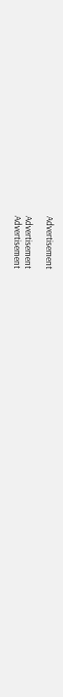Advertisement

Advertisement
Advertisement